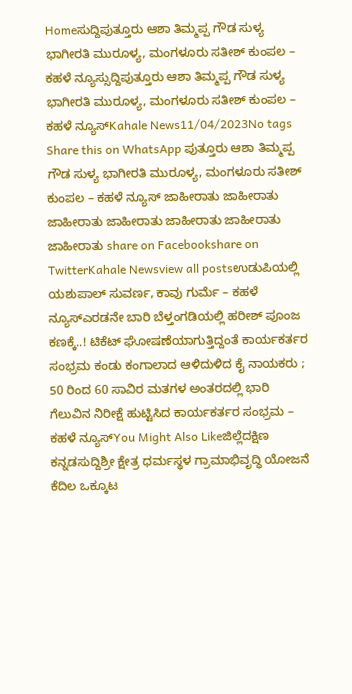Homeಸುದ್ದಿಪುತ್ತೂರು ಆಶಾ ತಿಮ್ಮಪ್ಪ ಗೌಡ ಸುಳ್ಯ ಭಾಗೀರತಿ ಮುರೂಳ್ಯ, ಮಂಗಳೂರು ಸತೀಶ್ ಕುಂಪಲ – ಕಹಳೆ ನ್ಯೂಸ್ಸುದ್ದಿಪುತ್ತೂರು ಆಶಾ ತಿಮ್ಮಪ್ಪ ಗೌಡ ಸುಳ್ಯ ಭಾಗೀರತಿ ಮುರೂಳ್ಯ, ಮಂಗಳೂರು ಸತೀಶ್ ಕುಂಪಲ – ಕಹಳೆ ನ್ಯೂಸ್Kahale News11/04/2023No tags Share this on WhatsApp ಪುತ್ತೂರು ಆಶಾ ತಿಮ್ಮಪ್ಪ ಗೌಡ ಸುಳ್ಯ ಭಾಗೀರತಿ ಮುರೂಳ್ಯ, ಮಂಗಳೂರು ಸತೀಶ್ ಕುಂಪಲ – ಕಹಳೆ ನ್ಯೂಸ್ ಜಾಹೀರಾತು ಜಾಹೀರಾತು ಜಾಹೀರಾತು ಜಾಹೀರಾತು ಜಾಹೀರಾತು ಜಾಹೀರಾತು ಜಾಹೀರಾತು share on Facebookshare on TwitterKahale Newsview all postsಉಡುಪಿಯಲ್ಲಿ ಯಶುಪಾಲ್ ಸುವರ್ಣ, ಕಾವು ಗುರ್ಮೆ – ಕಹಳೆ ನ್ಯೂಸ್ಎರಡನೇ ಬಾರಿ ಬೆಳ್ತಂಗಡಿಯಲ್ಲಿ ಹರೀಶ್ ಪೂಂಜ ಕಣಕ್ಕೆ..! ಟಿಕೆಟ್ ಘೋಷಣೆಯಾಗುತ್ತಿದ್ದಂತೆ ಕಾರ್ಯಕರ್ತರ ಸಂಭ್ರಮ ಕಂಡು ಕಂಗಾಲಾದ ಆಳಿದುಳಿದ ಕೈ ನಾಯಕರು ; 50 ರಿಂದ 60 ಸಾವಿರ ಮತಗಳ ಅಂತರದಲ್ಲಿ ಭಾರಿ ಗೆಲುವಿನ ನಿರೀಕ್ಷೆ ಹುಟ್ಟಿಸಿದ ಕಾರ್ಯಕರ್ತರ ಸಂಭ್ರಮ – ಕಹಳೆ ನ್ಯೂಸ್You Might Also Likeಜಿಲ್ಲೆದಕ್ಷಿಣ ಕನ್ನಡಸುದ್ದಿಶ್ರೀ ಕ್ಷೇತ್ರ ಧರ್ಮಸ್ಥಳ ಗ್ರಾಮಾಭಿವೃದ್ಧಿ ಯೋಜನೆ ಕೆದಿಲ ಒಕ್ಕೂಟ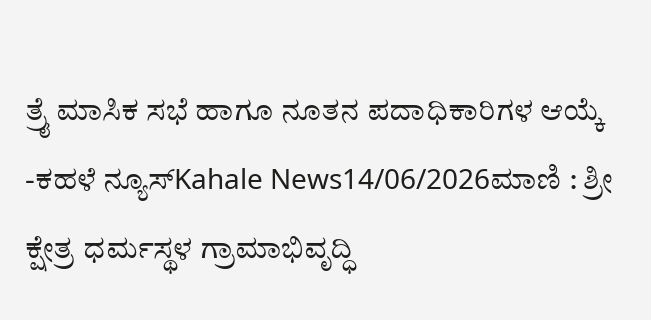ತ್ರೈ ಮಾಸಿಕ ಸಭೆ ಹಾಗೂ ನೂತನ ಪದಾಧಿಕಾರಿಗಳ ಆಯ್ಕೆ -ಕಹಳೆ ನ್ಯೂಸ್Kahale News14/06/2026ಮಾಣಿ : ಶ್ರೀ ಕ್ಷೇತ್ರ ಧರ್ಮಸ್ಥಳ ಗ್ರಾಮಾಭಿವೃದ್ಧಿ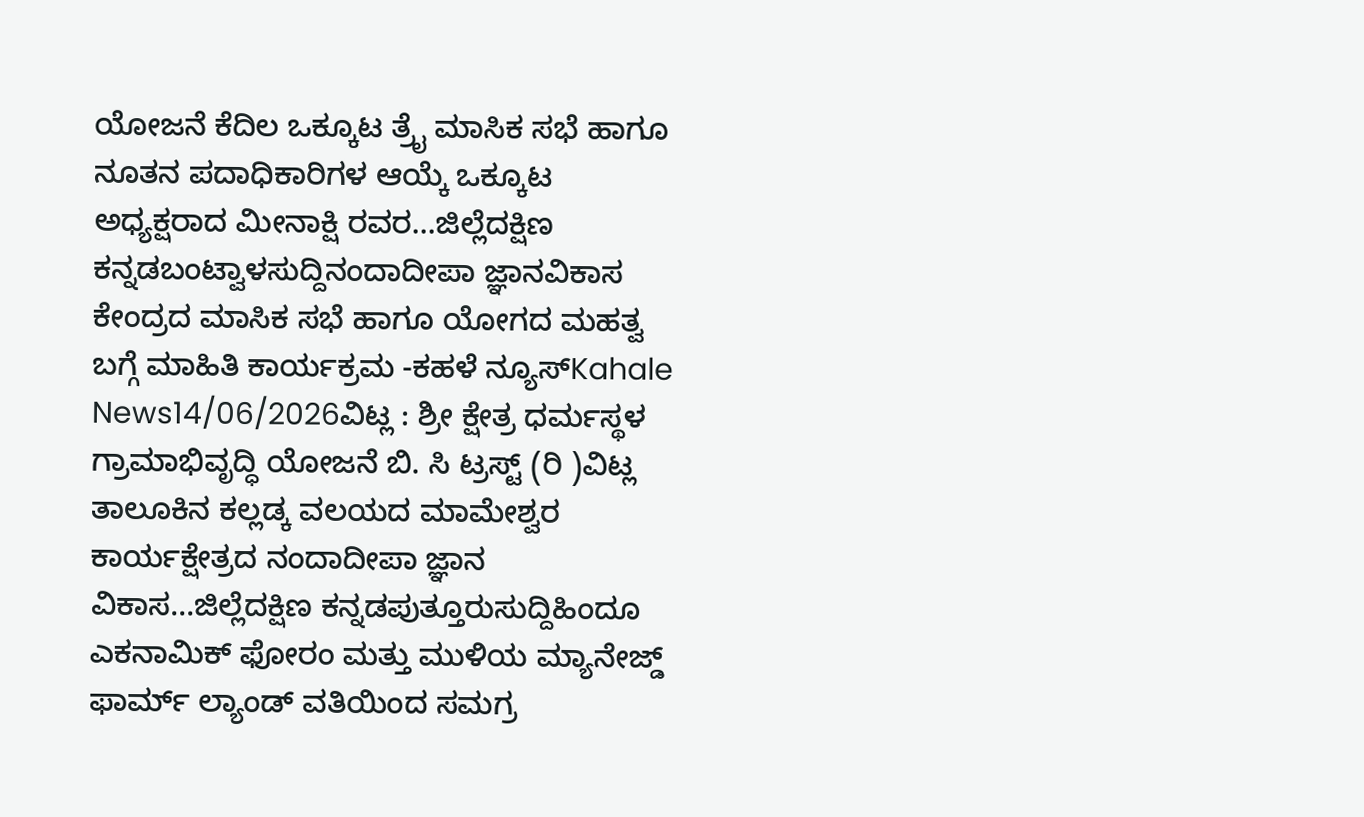ಯೋಜನೆ ಕೆದಿಲ ಒಕ್ಕೂಟ ತ್ರೈ ಮಾಸಿಕ ಸಭೆ ಹಾಗೂ ನೂತನ ಪದಾಧಿಕಾರಿಗಳ ಆಯ್ಕೆ ಒಕ್ಕೂಟ ಅಧ್ಯಕ್ಷರಾದ ಮೀನಾಕ್ಷಿ ರವರ...ಜಿಲ್ಲೆದಕ್ಷಿಣ ಕನ್ನಡಬಂಟ್ವಾಳಸುದ್ದಿನಂದಾದೀಪಾ ಜ್ಞಾನವಿಕಾಸ ಕೇಂದ್ರದ ಮಾಸಿಕ ಸಭೆ ಹಾಗೂ ಯೋಗದ ಮಹತ್ವ ಬಗ್ಗೆ ಮಾಹಿತಿ ಕಾರ್ಯಕ್ರಮ -ಕಹಳೆ ನ್ಯೂಸ್Kahale News14/06/2026ವಿಟ್ಲ : ಶ್ರೀ ಕ್ಷೇತ್ರ ಧರ್ಮಸ್ಥಳ ಗ್ರಾಮಾಭಿವೃದ್ಧಿ ಯೋಜನೆ ಬಿ. ಸಿ ಟ್ರಸ್ಟ್ (ರಿ )ವಿಟ್ಲ ತಾಲೂಕಿನ ಕಲ್ಲಡ್ಕ ವಲಯದ ಮಾಮೇಶ್ವರ ಕಾರ್ಯಕ್ಷೇತ್ರದ ನಂದಾದೀಪಾ ಜ್ಞಾನ ವಿಕಾಸ...ಜಿಲ್ಲೆದಕ್ಷಿಣ ಕನ್ನಡಪುತ್ತೂರುಸುದ್ದಿಹಿಂದೂ ಎಕನಾಮಿಕ್ ಫೋರಂ ಮತ್ತು ಮುಳಿಯ ಮ್ಯಾನೇಜ್ಡ್ ಫಾರ್ಮ್ ಲ್ಯಾಂಡ್ ವತಿಯಿಂದ ಸಮಗ್ರ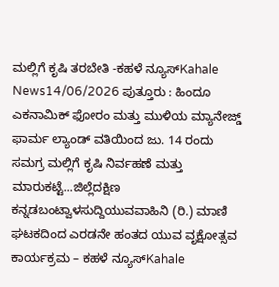ಮಲ್ಲಿಗೆ ಕೃಷಿ ತರಬೇತಿ -ಕಹಳೆ ನ್ಯೂಸ್Kahale News14/06/2026 ಪುತ್ತೂರು : ಹಿಂದೂ ಎಕನಾಮಿಕ್ ಫೋರಂ ಮತ್ತು ಮುಳಿಯ ಮ್ಯಾನೇಜ್ಡ್ ಫಾರ್ಮ ಲ್ಯಾಂಡ್ ವತಿಯಿಂದ ಜು. 14 ರಂದು ಸಮಗ್ರ ಮಲ್ಲಿಗೆ ಕೃಷಿ ನಿರ್ವಹಣೆ ಮತ್ತು ಮಾರುಕಟ್ಟೆ...ಜಿಲ್ಲೆದಕ್ಷಿಣ ಕನ್ನಡಬಂಟ್ವಾಳಸುದ್ದಿಯುವವಾಹಿನಿ (ರಿ.) ಮಾಣಿ ಘಟಕದಿಂದ ಎರಡನೇ ಹಂತದ ಯುವ ವೃಕ್ಷೋತ್ಸವ ಕಾರ್ಯಕ್ರಮ – ಕಹಳೆ ನ್ಯೂಸ್Kahale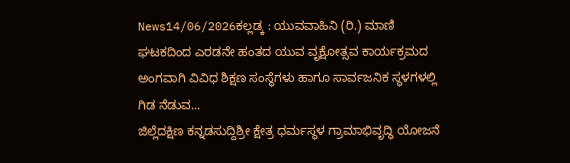News14/06/2026ಕಲ್ಲಡ್ಕ : ಯುವವಾಹಿನಿ (ರಿ.) ಮಾಣಿ ಘಟಕದಿಂದ ಎರಡನೇ ಹಂತದ ಯುವ ವೃಕ್ಷೋತ್ಸವ ಕಾರ್ಯಕ್ರಮದ ಅಂಗವಾಗಿ ವಿವಿಧ ಶಿಕ್ಷಣ ಸಂಸ್ಥೆಗಳು ಹಾಗೂ ಸಾರ್ವಜನಿಕ ಸ್ಥಳಗಳಲ್ಲಿ ಗಿಡ ನೆಡುವ...
ಜಿಲ್ಲೆದಕ್ಷಿಣ ಕನ್ನಡಸುದ್ದಿಶ್ರೀ ಕ್ಷೇತ್ರ ಧರ್ಮಸ್ಥಳ ಗ್ರಾಮಾಭಿವೃದ್ಧಿ ಯೋಜನೆ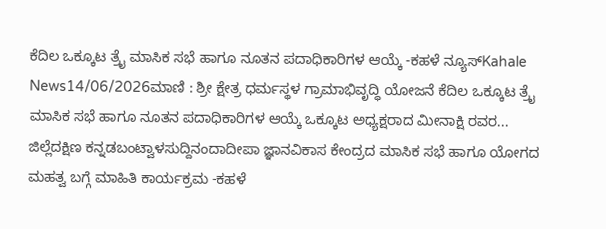ಕೆದಿಲ ಒಕ್ಕೂಟ ತ್ರೈ ಮಾಸಿಕ ಸಭೆ ಹಾಗೂ ನೂತನ ಪದಾಧಿಕಾರಿಗಳ ಆಯ್ಕೆ -ಕಹಳೆ ನ್ಯೂಸ್Kahale News14/06/2026ಮಾಣಿ : ಶ್ರೀ ಕ್ಷೇತ್ರ ಧರ್ಮಸ್ಥಳ ಗ್ರಾಮಾಭಿವೃದ್ಧಿ ಯೋಜನೆ ಕೆದಿಲ ಒಕ್ಕೂಟ ತ್ರೈ ಮಾಸಿಕ ಸಭೆ ಹಾಗೂ ನೂತನ ಪದಾಧಿಕಾರಿಗಳ ಆಯ್ಕೆ ಒಕ್ಕೂಟ ಅಧ್ಯಕ್ಷರಾದ ಮೀನಾಕ್ಷಿ ರವರ...
ಜಿಲ್ಲೆದಕ್ಷಿಣ ಕನ್ನಡಬಂಟ್ವಾಳಸುದ್ದಿನಂದಾದೀಪಾ ಜ್ಞಾನವಿಕಾಸ ಕೇಂದ್ರದ ಮಾಸಿಕ ಸಭೆ ಹಾಗೂ ಯೋಗದ ಮಹತ್ವ ಬಗ್ಗೆ ಮಾಹಿತಿ ಕಾರ್ಯಕ್ರಮ -ಕಹಳೆ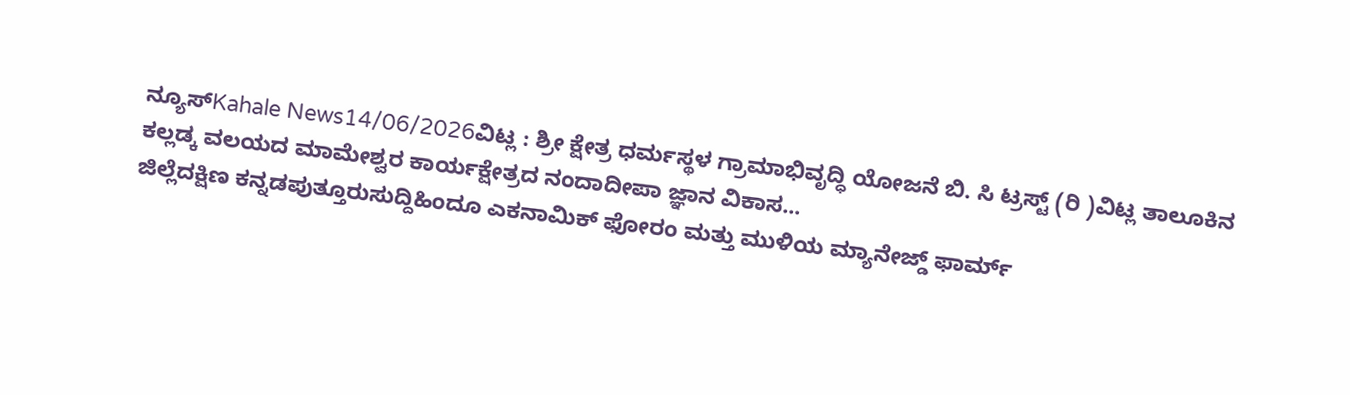ನ್ಯೂಸ್Kahale News14/06/2026ವಿಟ್ಲ : ಶ್ರೀ ಕ್ಷೇತ್ರ ಧರ್ಮಸ್ಥಳ ಗ್ರಾಮಾಭಿವೃದ್ಧಿ ಯೋಜನೆ ಬಿ. ಸಿ ಟ್ರಸ್ಟ್ (ರಿ )ವಿಟ್ಲ ತಾಲೂಕಿನ ಕಲ್ಲಡ್ಕ ವಲಯದ ಮಾಮೇಶ್ವರ ಕಾರ್ಯಕ್ಷೇತ್ರದ ನಂದಾದೀಪಾ ಜ್ಞಾನ ವಿಕಾಸ...
ಜಿಲ್ಲೆದಕ್ಷಿಣ ಕನ್ನಡಪುತ್ತೂರುಸುದ್ದಿಹಿಂದೂ ಎಕನಾಮಿಕ್ ಫೋರಂ ಮತ್ತು ಮುಳಿಯ ಮ್ಯಾನೇಜ್ಡ್ ಫಾರ್ಮ್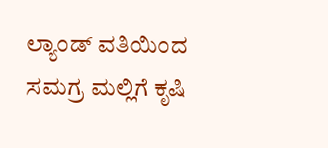ಲ್ಯಾಂಡ್ ವತಿಯಿಂದ ಸಮಗ್ರ ಮಲ್ಲಿಗೆ ಕೃಷಿ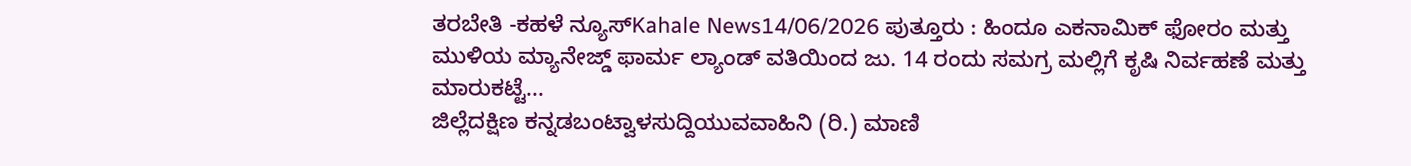ತರಬೇತಿ -ಕಹಳೆ ನ್ಯೂಸ್Kahale News14/06/2026 ಪುತ್ತೂರು : ಹಿಂದೂ ಎಕನಾಮಿಕ್ ಫೋರಂ ಮತ್ತು ಮುಳಿಯ ಮ್ಯಾನೇಜ್ಡ್ ಫಾರ್ಮ ಲ್ಯಾಂಡ್ ವತಿಯಿಂದ ಜು. 14 ರಂದು ಸಮಗ್ರ ಮಲ್ಲಿಗೆ ಕೃಷಿ ನಿರ್ವಹಣೆ ಮತ್ತು ಮಾರುಕಟ್ಟೆ...
ಜಿಲ್ಲೆದಕ್ಷಿಣ ಕನ್ನಡಬಂಟ್ವಾಳಸುದ್ದಿಯುವವಾಹಿನಿ (ರಿ.) ಮಾಣಿ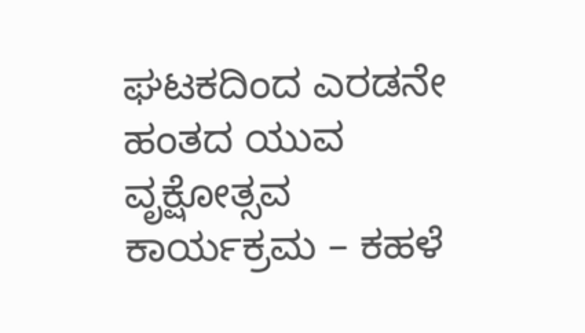ಘಟಕದಿಂದ ಎರಡನೇ ಹಂತದ ಯುವ ವೃಕ್ಷೋತ್ಸವ ಕಾರ್ಯಕ್ರಮ – ಕಹಳೆ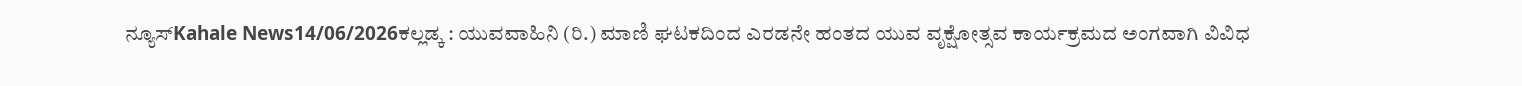ನ್ಯೂಸ್Kahale News14/06/2026ಕಲ್ಲಡ್ಕ : ಯುವವಾಹಿನಿ (ರಿ.) ಮಾಣಿ ಘಟಕದಿಂದ ಎರಡನೇ ಹಂತದ ಯುವ ವೃಕ್ಷೋತ್ಸವ ಕಾರ್ಯಕ್ರಮದ ಅಂಗವಾಗಿ ವಿವಿಧ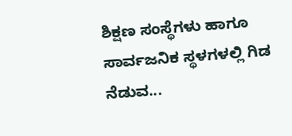ಶಿಕ್ಷಣ ಸಂಸ್ಥೆಗಳು ಹಾಗೂ ಸಾರ್ವಜನಿಕ ಸ್ಥಳಗಳಲ್ಲಿ ಗಿಡ ನೆಡುವ...